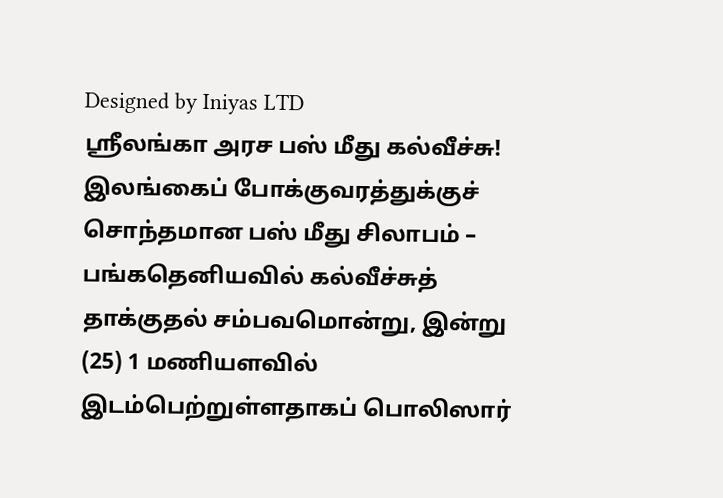Designed by Iniyas LTD
ஸ்ரீலங்கா அரச பஸ் மீது கல்வீச்சு!
இலங்கைப் போக்குவரத்துக்குச் சொந்தமான பஸ் மீது சிலாபம் – பங்கதெனியவில் கல்வீச்சுத் தாக்குதல் சம்பவமொன்று, இன்று (25) 1 மணியளவில் இடம்பெற்றுள்ளதாகப் பொலிஸார்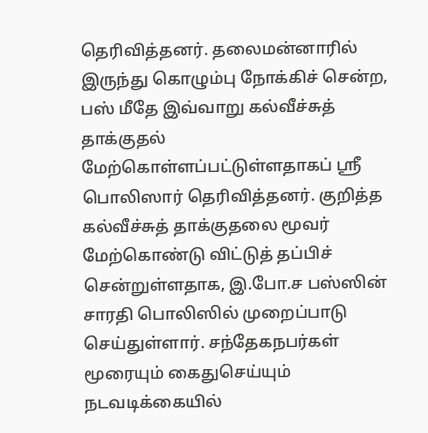தெரிவித்தனர். தலைமன்னாரில் இருந்து கொழும்பு நோக்கிச் சென்ற, பஸ் மீதே இவ்வாறு கல்வீச்சுத் தாக்குதல் மேற்கொள்ளப்பட்டுள்ளதாகப் ஸ்ரீ பொலிஸார் தெரிவித்தனர். குறித்த கல்வீச்சுத் தாக்குதலை மூவர் மேற்கொண்டு விட்டுத் தப்பிச் சென்றுள்ளதாக, இ.போ.ச பஸ்ஸின் சாரதி பொலிஸில் முறைப்பாடு செய்துள்ளார். சந்தேகநபர்கள் மூரையும் கைதுசெய்யும் நடவடிக்கையில்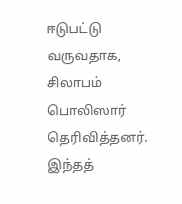ஈடுபட்டு வருவதாக, சிலாபம் பொலிஸார் தெரிவித்தனர். இந்தத்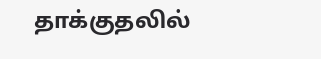தாக்குதலில்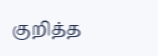குறித்த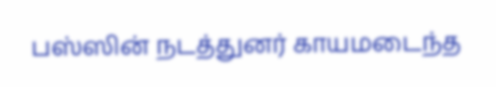பஸ்ஸின் நடத்துனர் காயமடைந்த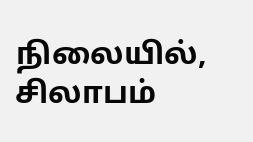நிலையில், சிலாபம்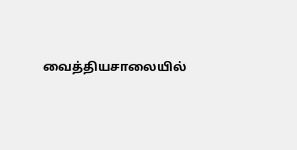வைத்தியசாலையில்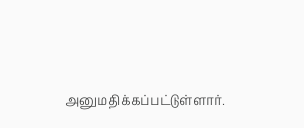அனுமதிக்கப்பட்டுள்ளார்.